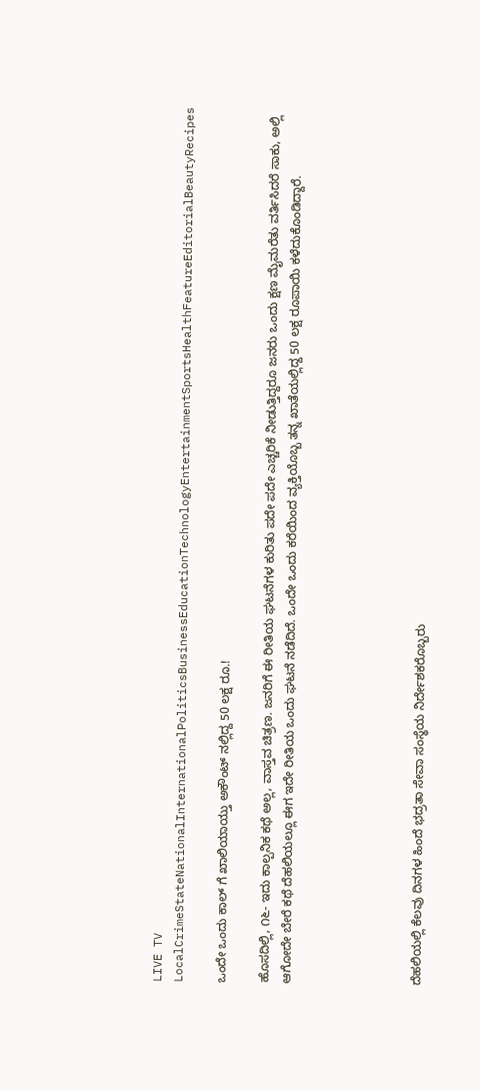LIVE TV LocalCrimeStateNationalInternationalPoliticsBusinessEducationTechnologyEntertainmentSportsHealthFeatureEditorialBeautyRecipes

ಒಂದೇ ಒಂದು ಕಾಲ್ ಗೆ ಖಾಲಿಯಾಯ್ತು ಅಕೌಂಟ್‌ ನಲ್ಲಿದ್ದ 50 ಲಕ್ಷ ರೂ.!

ಹೊಸದಿಲ್ಲಿ, ೧೬- ಇದು ಕಾಲ್ಪನಿಕ ಕಥೆ ಅಲ್ಲ, ವಾಸ್ತವ ಚಿತ್ರಣ. ಜನರಿಗೆ ಈ ರೀತಿಯ ಘಟನೆಗಳ ಕುರಿತು ಪದೇ ಪದೇ ಎಚ್ಚರಿಕೆ ನೀಡುತ್ತಿದ್ದರೂ ಜನರು ಒಂದು ಕ್ಷಣ ಮೈಮರೆತು ವರ್ತಿಸಿದರೆ ಸಾಕು, ಅಲ್ಲಿ ಆಗೋದೇ ಬೇರೆ ಕಥೆ ದೆಹಲಿಯಲ್ಲೂ ಈಗ ಇದೇ ರೀತಿಯ ಒಂದು ಘಟನೆ ನಡೆದಿದೆ. ಒಂದೇ ಒಂದು ಕರೆಯಿಂದ ವ್ಯಕ್ತಿಯೊಬ್ಬ ತನ್ನ ಖಾತೆಯಲ್ಲಿದ್ದ 50 ಲಕ್ಷ ರೂಪಾಯಿ ಕಳೆದುಕೊಂಡಿದ್ದಾರೆ.





ದೆಹಲಿಯಲ್ಲಿ ಕೆಲವು ದಿನಗಳ ಹಿಂದೆ ಭದ್ರತಾ ಸೇವಾ ಸಂಸ್ಥೆಯ ನಿರ್ದೇಶಕರೊಬ್ಬರು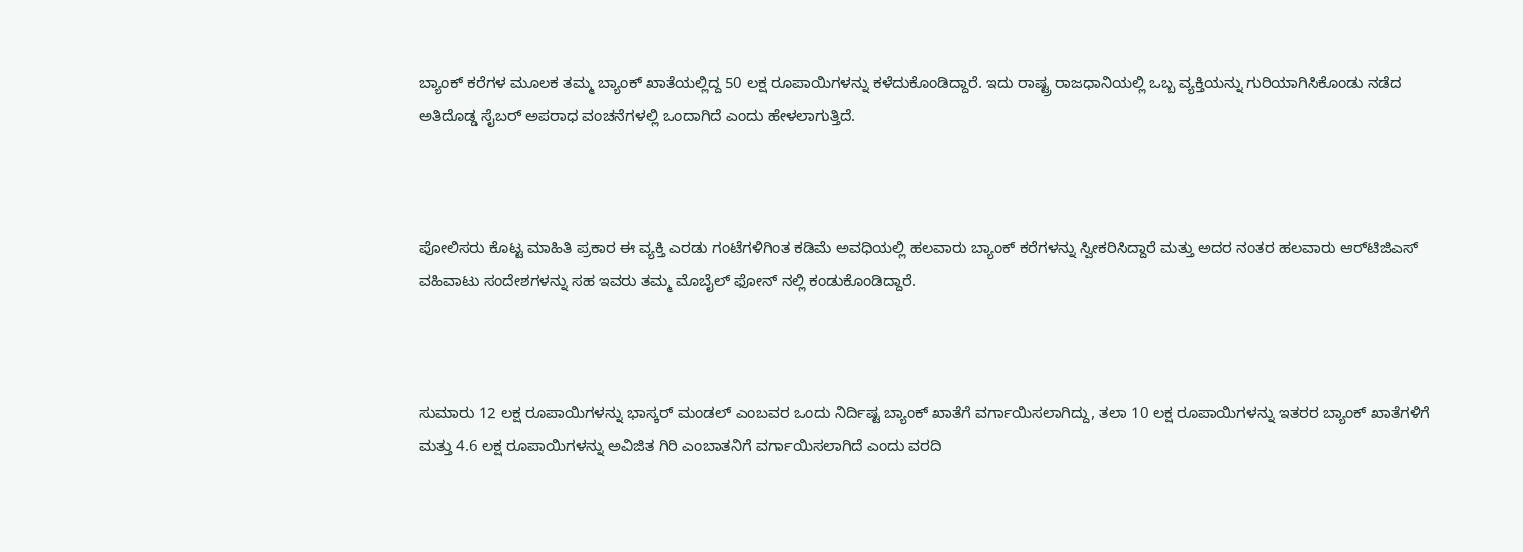ಬ್ಯಾಂಕ್ ಕರೆಗಳ ಮೂಲಕ ತಮ್ಮ ಬ್ಯಾಂಕ್ ಖಾತೆಯಲ್ಲಿದ್ದ 50 ಲಕ್ಷ ರೂಪಾಯಿಗಳನ್ನು ಕಳೆದುಕೊಂಡಿದ್ದಾರೆ. ಇದು ರಾಷ್ಟ್ರ ರಾಜಧಾನಿಯಲ್ಲಿ ಒಬ್ಬ ವ್ಯಕ್ತಿಯನ್ನು ಗುರಿಯಾಗಿಸಿಕೊಂಡು ನಡೆದ ಅತಿದೊಡ್ಡ ಸೈಬರ್ ಅಪರಾಧ ವಂಚನೆಗಳಲ್ಲಿ ಒಂದಾಗಿದೆ ಎಂದು ಹೇಳಲಾಗುತ್ತಿದೆ.



ಪೋಲಿಸರು ಕೊಟ್ಟ ಮಾಹಿತಿ ಪ್ರಕಾರ ಈ ವ್ಯಕ್ತಿ ಎರಡು ಗಂಟೆಗಳಿಗಿಂತ ಕಡಿಮೆ ಅವಧಿಯಲ್ಲಿ ಹಲವಾರು ಬ್ಯಾಂಕ್ ಕರೆಗಳನ್ನು ಸ್ವೀಕರಿಸಿದ್ದಾರೆ ಮತ್ತು ಅದರ ನಂತರ ಹಲವಾರು ಆರ್‌ಟಿಜಿಎಸ್ ವಹಿವಾಟು ಸಂದೇಶಗಳನ್ನು ಸಹ ಇವರು ತಮ್ಮ ಮೊಬೈಲ್ ಫೋನ್ ನಲ್ಲಿ ಕಂಡುಕೊಂಡಿದ್ದಾರೆ.



ಸುಮಾರು 12 ಲಕ್ಷ ರೂಪಾಯಿಗಳನ್ನು ಭಾಸ್ಕರ್ ಮಂಡಲ್ ಎಂಬವರ ಒಂದು ನಿರ್ದಿಷ್ಟ ಬ್ಯಾಂಕ್ ಖಾತೆಗೆ ವರ್ಗಾಯಿಸಲಾಗಿದ್ದು, ತಲಾ 10 ಲಕ್ಷ ರೂಪಾಯಿಗಳನ್ನು ಇತರರ ಬ್ಯಾಂಕ್‌ ಖಾತೆಗಳಿಗೆ ಮತ್ತು 4.6 ಲಕ್ಷ ರೂಪಾಯಿಗಳನ್ನು ಅವಿಜಿತ ಗಿರಿ ಎಂಬಾತನಿಗೆ ವರ್ಗಾಯಿಸಲಾಗಿದೆ ಎಂದು ವರದಿ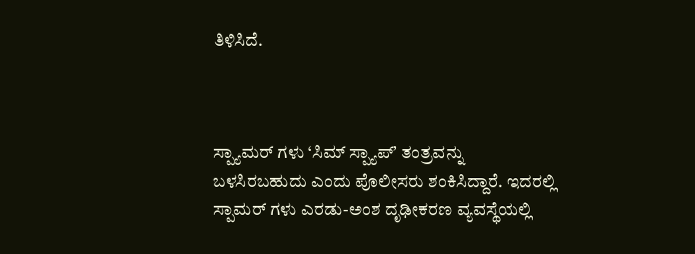ತಿಳಿಸಿದೆ.



ಸ್ಪ್ಯಾಮರ್ ಗಳು ‘ಸಿಮ್ ಸ್ಪ್ಯಾಪ್ʼ ತಂತ್ರವನ್ನು ಬಳಸಿರಬಹುದು ಎಂದು ಪೊಲೀಸರು ಶಂಕಿಸಿದ್ದಾರೆ. ಇದರಲ್ಲಿ ಸ್ಪಾಮರ್ ಗಳು ಎರಡು-ಅಂಶ ದೃಢೀಕರಣ ವ್ಯವಸ್ಥೆಯಲ್ಲಿ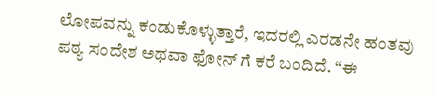ಲೋಪವನ್ನು ಕಂಡುಕೊಳ್ಳುತ್ತಾರೆ, ಇದರಲ್ಲಿ ಎರಡನೇ ಹಂತವು ಪಠ್ಯ ಸಂದೇಶ ಅಥವಾ ಫೋನ್ ಗೆ ಕರೆ ಬಂದಿದೆ. “ಈ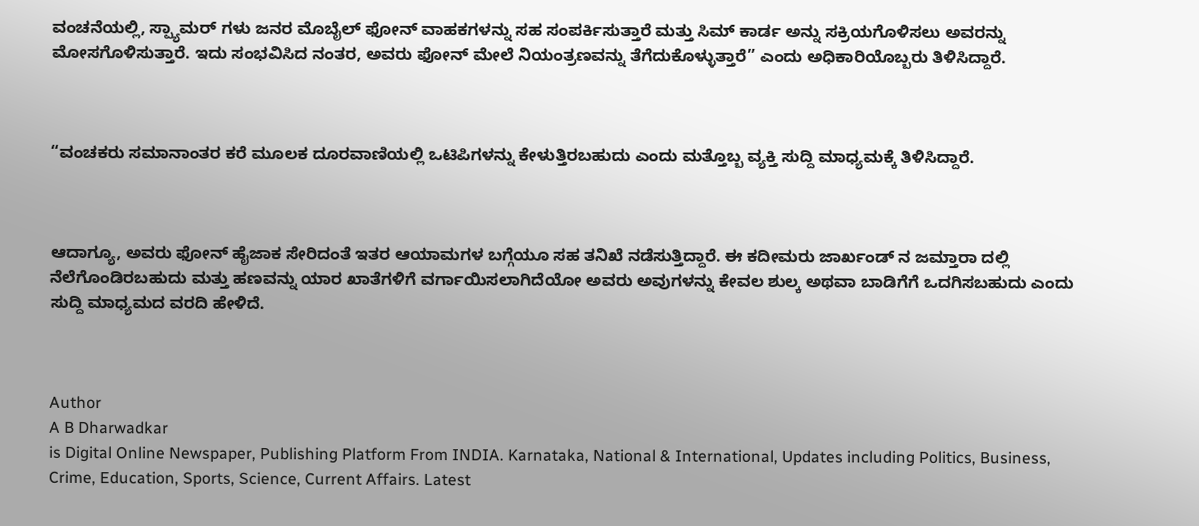ವಂಚನೆಯಲ್ಲಿ, ಸ್ಪ್ಯಾಮರ್ ಗಳು ಜನರ ಮೊಬೈಲ್ ಫೋನ್ ವಾಹಕಗಳನ್ನು ಸಹ ಸಂಪರ್ಕಿಸುತ್ತಾರೆ ಮತ್ತು ಸಿಮ್ ಕಾರ್ಡ ಅನ್ನು ಸಕ್ರಿಯಗೊಳಿಸಲು ಅವರನ್ನು ಮೋಸಗೊಳಿಸುತ್ತಾರೆ. ಇದು ಸಂಭವಿಸಿದ ನಂತರ, ಅವರು ಫೋನ್ ಮೇಲೆ ನಿಯಂತ್ರಣವನ್ನು ತೆಗೆದುಕೊಳ್ಳುತ್ತಾರೆ” ಎಂದು ಅಧಿಕಾರಿಯೊಬ್ಬರು‌ ತಿಳಿಸಿದ್ದಾರೆ.



“ವಂಚಕರು ಸಮಾನಾಂತರ ಕರೆ ಮೂಲಕ ದೂರವಾಣಿಯಲ್ಲಿ ಒಟಿಪಿಗಳನ್ನು ಕೇಳುತ್ತಿರಬಹುದು ಎಂದು ಮತ್ತೊಬ್ಬ ವ್ಯಕ್ತಿ ಸುದ್ದಿ ಮಾಧ್ಯಮಕ್ಕೆ ತಿಳಿಸಿದ್ದಾರೆ.



ಆದಾಗ್ಯೂ, ಅವರು ಫೋನ್ ಹೈಜಾಕ ಸೇರಿದಂತೆ ಇತರ ಆಯಾಮಗಳ ಬಗ್ಗೆಯೂ ಸಹ ತನಿಖೆ ನಡೆಸುತ್ತಿದ್ದಾರೆ. ಈ ಕದೀಮರು ಜಾರ್ಖಂಡ್ ನ ಜಮ್ತಾರಾ ದಲ್ಲಿ ನೆಲೆಗೊಂಡಿರಬಹುದು ಮತ್ತು ಹಣವನ್ನು ಯಾರ ಖಾತೆಗಳಿಗೆ ವರ್ಗಾಯಿಸಲಾಗಿದೆಯೋ ಅವರು ಅವುಗಳನ್ನು ಕೇವಲ ಶುಲ್ಕ ಅಥವಾ ಬಾಡಿಗೆಗೆ ಒದಗಿಸಬಹುದು ಎಂದು ಸುದ್ದಿ ಮಾಧ್ಯಮದ ವರದಿ ಹೇಳಿದೆ.



Author
A B Dharwadkar
is Digital Online Newspaper, Publishing Platform From INDIA. Karnataka, National & International, Updates including Politics, Business, Crime, Education, Sports, Science, Current Affairs. Latest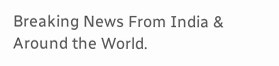Breaking News From India & Around the World.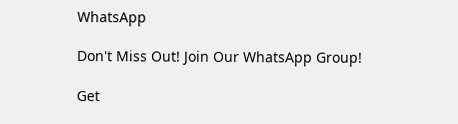WhatsApp

Don't Miss Out! Join Our WhatsApp Group!

Get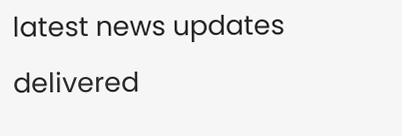latest news updates delivered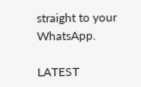straight to your WhatsApp.

LATEST